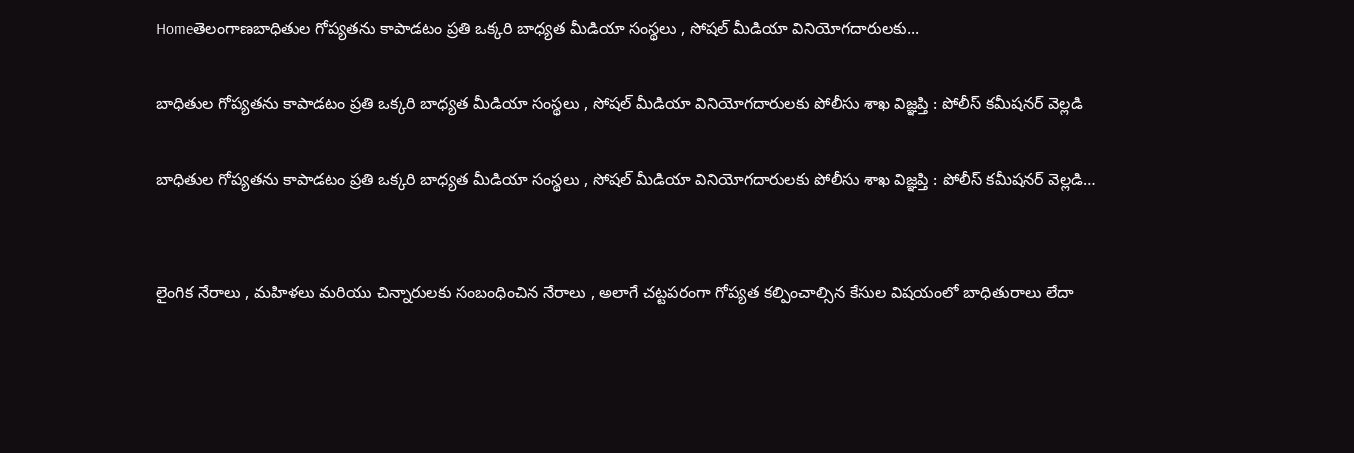Homeతెలంగాణబాధితుల గోప్యతను కాపాడటం ప్రతి ఒక్కరి బాధ్యత మీడియా సంస్థలు , సోషల్ మీడియా వినియోగదారులకు...

బాధితుల గోప్యతను కాపాడటం ప్రతి ఒక్కరి బాధ్యత మీడియా సంస్థలు , సోషల్ మీడియా వినియోగదారులకు పోలీసు శాఖ విజ్ఞప్తి : పోలీస్ కమీషనర్ వెల్లడి

బాధితుల గోప్యతను కాపాడటం ప్రతి ఒక్కరి బాధ్యత మీడియా సంస్థలు , సోషల్ మీడియా వినియోగదారులకు పోలీసు శాఖ విజ్ఞప్తి : పోలీస్ కమీషనర్ వెల్లడి…


లైంగిక నేరాలు , మహిళలు మరియు చిన్నారులకు సంబంధించిన నేరాలు , అలాగే చట్టపరంగా గోప్యత కల్పించాల్సిన కేసుల విషయంలో బాధితురాలు లేదా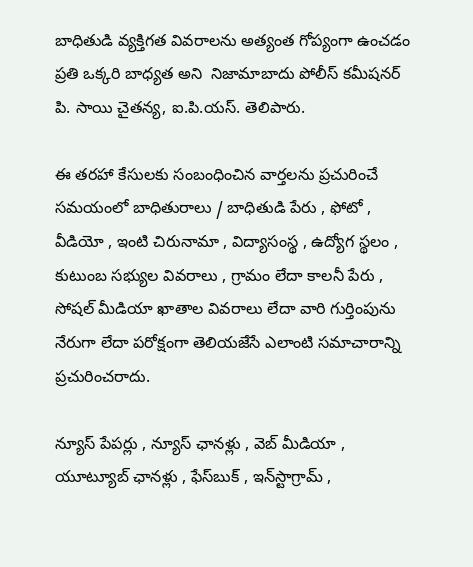బాధితుడి వ్యక్తిగత వివరాలను అత్యంత గోప్యంగా ఉంచడం ప్రతి ఒక్కరి బాధ్యత అని  నిజామాబాదు పోలీస్ కమీషనర్  పి. సాయి చైతన్య, ఐ.పి.యస్. తెలిపారు.

ఈ తరహా కేసులకు సంబంధించిన వార్తలను ప్రచురించే సమయంలో బాధితురాలు / బాధితుడి పేరు , ఫోటో , వీడియో , ఇంటి చిరునామా , విద్యాసంస్థ , ఉద్యోగ స్థలం , కుటుంబ సభ్యుల వివరాలు , గ్రామం లేదా కాలనీ పేరు , సోషల్ మీడియా ఖాతాల వివరాలు లేదా వారి గుర్తింపును నేరుగా లేదా పరోక్షంగా తెలియజేసే ఎలాంటి సమాచారాన్ని ప్రచురించరాదు.

న్యూస్ పేపర్లు , న్యూస్ ఛానళ్లు , వెబ్ మీడియా , యూట్యూబ్ ఛానళ్లు , ఫేస్‌బుక్ , ఇన్‌స్టాగ్రామ్ ,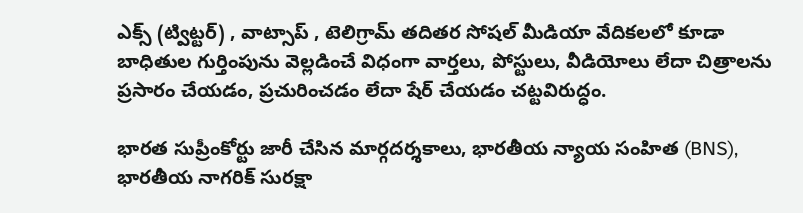ఎక్స్ (ట్విట్టర్) , వాట్సాప్ , టెలిగ్రామ్ తదితర సోషల్ మీడియా వేదికలలో కూడా బాధితుల గుర్తింపును వెల్లడించే విధంగా వార్తలు, పోస్టులు, వీడియోలు లేదా చిత్రాలను ప్రసారం చేయడం, ప్రచురించడం లేదా షేర్ చేయడం చట్టవిరుద్ధం.

భారత సుప్రీంకోర్టు జారీ చేసిన మార్గదర్శకాలు, భారతీయ న్యాయ సంహిత (BNS), భారతీయ నాగరిక్ సురక్షా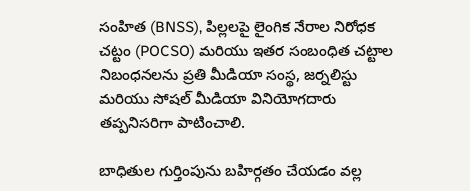సంహిత (BNSS), పిల్లలపై లైంగిక నేరాల నిరోధక చట్టం (POCSO) మరియు ఇతర సంబంధిత చట్టాల నిబంధనలను ప్రతి మీడియా సంస్థ, జర్నలిస్టు మరియు సోషల్ మీడియా వినియోగదారు తప్పనిసరిగా పాటించాలి.

బాధితుల గుర్తింపును బహిర్గతం చేయడం వల్ల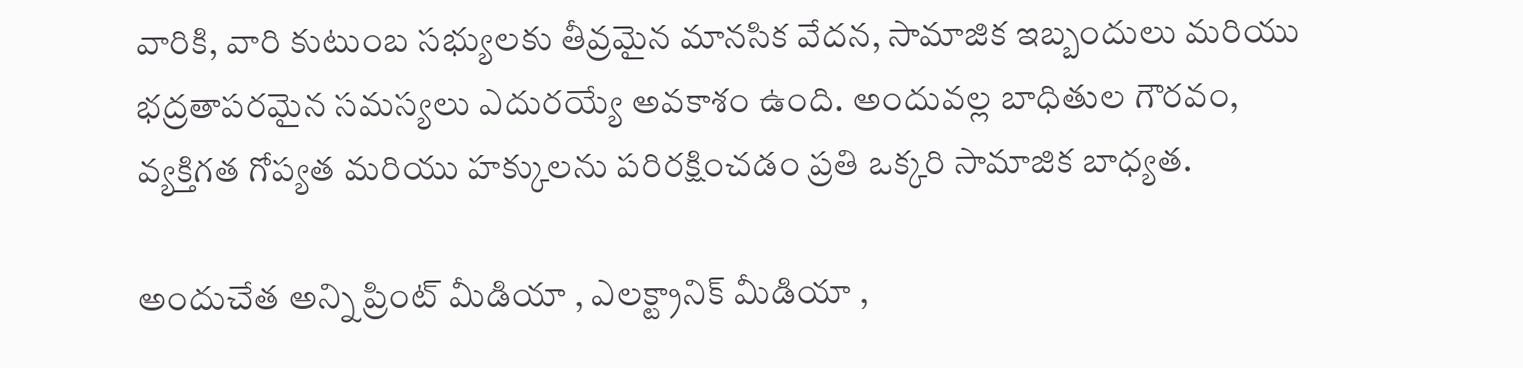వారికి, వారి కుటుంబ సభ్యులకు తీవ్రమైన మానసిక వేదన, సామాజిక ఇబ్బందులు మరియు భద్రతాపరమైన సమస్యలు ఎదురయ్యే అవకాశం ఉంది. అందువల్ల బాధితుల గౌరవం, వ్యక్తిగత గోప్యత మరియు హక్కులను పరిరక్షించడం ప్రతి ఒక్కరి సామాజిక బాధ్యత.

అందుచేత అన్ని ప్రింట్ మీడియా , ఎలక్ట్రానిక్ మీడియా ,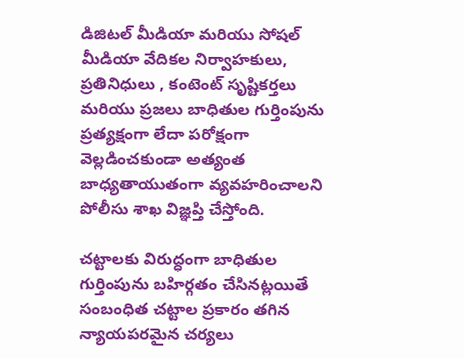డిజిటల్ మీడియా మరియు సోషల్ మీడియా వేదికల నిర్వాహకులు, ప్రతినిధులు , కంటెంట్ సృష్టికర్తలు మరియు ప్రజలు బాధితుల గుర్తింపును ప్రత్యక్షంగా లేదా పరోక్షంగా వెల్లడించకుండా అత్యంత బాధ్యతాయుతంగా వ్యవహరించాలని పోలీసు శాఖ విజ్ఞప్తి చేస్తోంది.

చట్టాలకు విరుద్ధంగా బాధితుల గుర్తింపును బహిర్గతం చేసినట్లయితే సంబంధిత చట్టాల ప్రకారం తగిన న్యాయపరమైన చర్యలు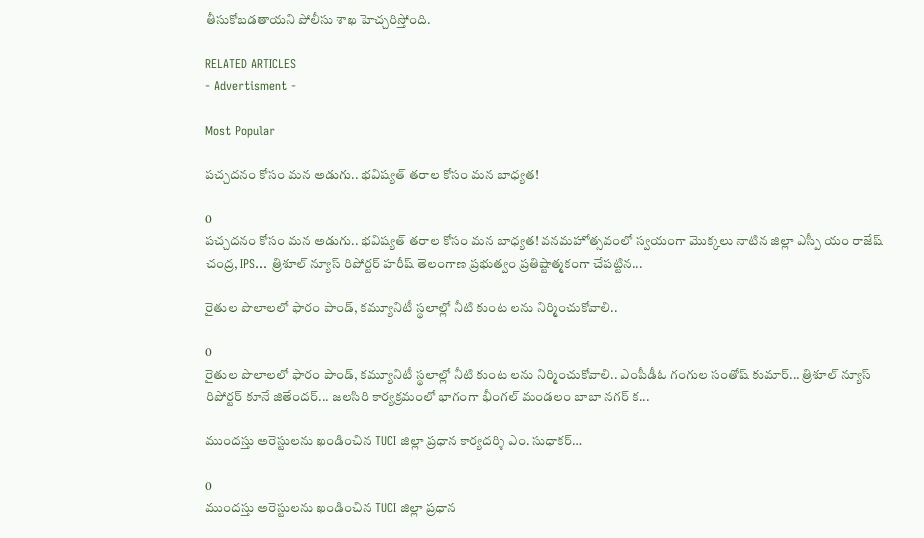తీసుకోబడతాయని పోలీసు శాఖ హెచ్చరిస్తోంది.

RELATED ARTICLES
- Advertisment -

Most Popular

పచ్చదనం కోసం మన అడుగు.. భవిష్యత్ తరాల కోసం మన బాధ్యత!

0
పచ్చదనం కోసం మన అడుగు.. భవిష్యత్ తరాల కోసం మన బాధ్యత! వనమహోత్సవంలో స్వయంగా మొక్కలు నాటిన జిల్లా ఎస్పీ యం రాజేష్ చంద్ర, IPS... త్రిశూల్ న్యూస్ రిపోర్టర్ హరీష్ తెలంగాణ ప్రభుత్వం ప్రతిష్టాత్మకంగా చేపట్టిన...

రైతుల పొలాలలో ఫారం పాండ్, కమ్యూనిటీ స్థలాల్లో నీటి కుంట లను నిర్మించుకోవాలి..

0
రైతుల పొలాలలో ఫారం పాండ్, కమ్యూనిటీ స్థలాల్లో నీటి కుంట లను నిర్మించుకోవాలి.. ఎంపీడీఓ గంగుల సంతోష్ కుమార్... త్రిశూల్ న్యూస్ రిపోర్టర్ కూనే జితేందర్... జలసిరి కార్యక్రమంలో భాగంగా భీంగల్ మండలం బాబా నగర్ క...

ముందస్తు అరెస్టులను ఖండించిన TUCI జిల్లా ప్రధాన కార్యదర్శి ఎం. సుధాకర్…

0
ముందస్తు అరెస్టులను ఖండించిన TUCI జిల్లా ప్రధాన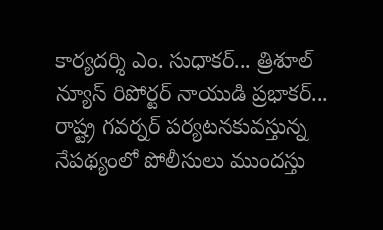కార్యదర్శి ఎం. సుధాకర్... త్రిశూల్ న్యూస్ రిపోర్టర్ నాయుడి ప్రభాకర్... రాష్ట్ర గవర్నర్ పర్యటనకువస్తున్న నేపథ్యంలో పోలీసులు ముందస్తు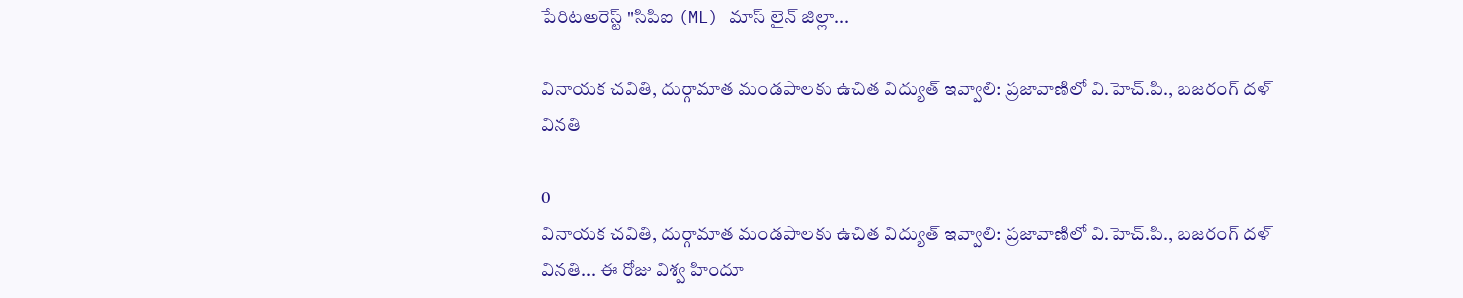పేరిటఅరెస్ట్ "సిపిఐ (ML) మాస్ లైన్ జిల్లా...

వినాయక చవితి, దుర్గామాత మండపాలకు ఉచిత విద్యుత్ ఇవ్వాలి: ప్రజావాణిలో వి.హెచ్.పి., బజరంగ్ దళ్ వినతి

0
వినాయక చవితి, దుర్గామాత మండపాలకు ఉచిత విద్యుత్ ఇవ్వాలి: ప్రజావాణిలో వి.హెచ్.పి., బజరంగ్ దళ్ వినతి... ఈ రోజు విశ్వ హిందూ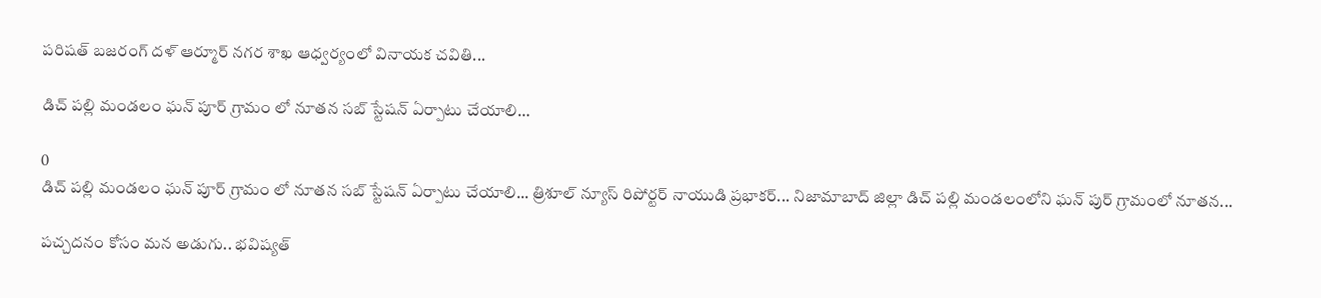పరిషత్ బజరంగ్ దళ్ ఆర్మూర్ నగర శాఖ ఆధ్వర్యంలో వినాయక చవితి...

డిచ్ పల్లి మండలం ఘన్ పూర్ గ్రామం లో నూతన సబ్ స్టేషన్ ఏర్పాటు చేయాలి…

0
డిచ్ పల్లి మండలం ఘన్ పూర్ గ్రామం లో నూతన సబ్ స్టేషన్ ఏర్పాటు చేయాలి... త్రిశూల్ న్యూస్ రిపోర్టర్ నాయుడి ప్రభాకర్... నిజామాబాద్ జిల్లా డిచ్ పల్లి మండలంలోని ఘన్ పుర్ గ్రామంలో నూతన...

పచ్చదనం కోసం మన అడుగు.. భవిష్యత్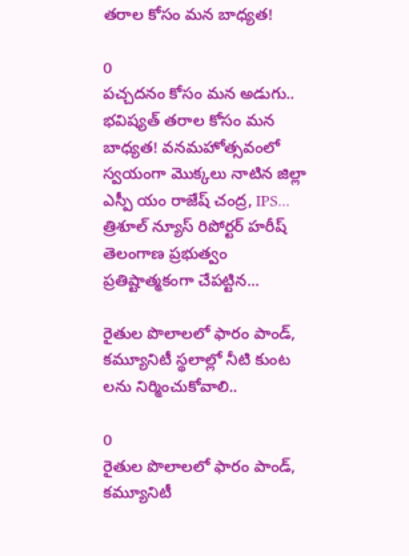తరాల కోసం మన బాధ్యత!

0
పచ్చదనం కోసం మన అడుగు.. భవిష్యత్ తరాల కోసం మన బాధ్యత! వనమహోత్సవంలో స్వయంగా మొక్కలు నాటిన జిల్లా ఎస్పీ యం రాజేష్ చంద్ర, IPS... త్రిశూల్ న్యూస్ రిపోర్టర్ హరీష్ తెలంగాణ ప్రభుత్వం ప్రతిష్టాత్మకంగా చేపట్టిన...

రైతుల పొలాలలో ఫారం పాండ్, కమ్యూనిటీ స్థలాల్లో నీటి కుంట లను నిర్మించుకోవాలి..

0
రైతుల పొలాలలో ఫారం పాండ్, కమ్యూనిటీ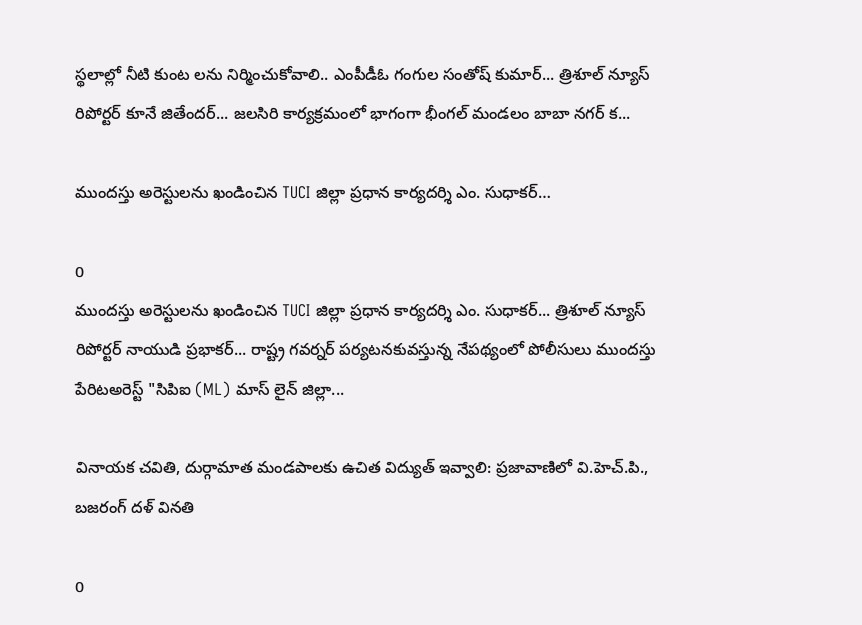స్థలాల్లో నీటి కుంట లను నిర్మించుకోవాలి.. ఎంపీడీఓ గంగుల సంతోష్ కుమార్... త్రిశూల్ న్యూస్ రిపోర్టర్ కూనే జితేందర్... జలసిరి కార్యక్రమంలో భాగంగా భీంగల్ మండలం బాబా నగర్ క...

ముందస్తు అరెస్టులను ఖండించిన TUCI జిల్లా ప్రధాన కార్యదర్శి ఎం. సుధాకర్…

0
ముందస్తు అరెస్టులను ఖండించిన TUCI జిల్లా ప్రధాన కార్యదర్శి ఎం. సుధాకర్... త్రిశూల్ న్యూస్ రిపోర్టర్ నాయుడి ప్రభాకర్... రాష్ట్ర గవర్నర్ పర్యటనకువస్తున్న నేపథ్యంలో పోలీసులు ముందస్తు పేరిటఅరెస్ట్ "సిపిఐ (ML) మాస్ లైన్ జిల్లా...

వినాయక చవితి, దుర్గామాత మండపాలకు ఉచిత విద్యుత్ ఇవ్వాలి: ప్రజావాణిలో వి.హెచ్.పి., బజరంగ్ దళ్ వినతి

0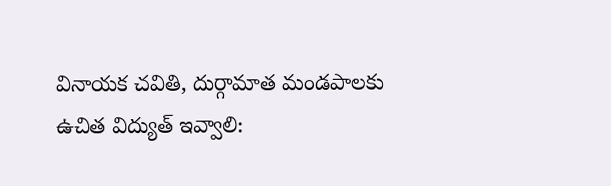వినాయక చవితి, దుర్గామాత మండపాలకు ఉచిత విద్యుత్ ఇవ్వాలి: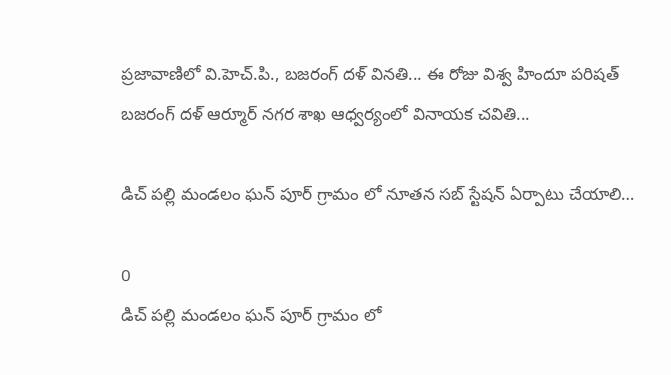ప్రజావాణిలో వి.హెచ్.పి., బజరంగ్ దళ్ వినతి... ఈ రోజు విశ్వ హిందూ పరిషత్ బజరంగ్ దళ్ ఆర్మూర్ నగర శాఖ ఆధ్వర్యంలో వినాయక చవితి...

డిచ్ పల్లి మండలం ఘన్ పూర్ గ్రామం లో నూతన సబ్ స్టేషన్ ఏర్పాటు చేయాలి…

0
డిచ్ పల్లి మండలం ఘన్ పూర్ గ్రామం లో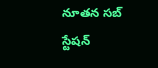నూతన సబ్ స్టేషన్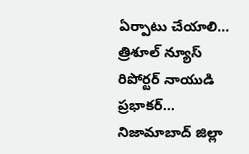ఏర్పాటు చేయాలి... త్రిశూల్ న్యూస్ రిపోర్టర్ నాయుడి ప్రభాకర్... నిజామాబాద్ జిల్లా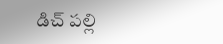డిచ్ పల్లి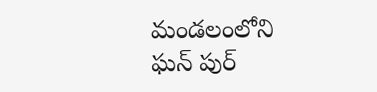మండలంలోని ఘన్ పుర్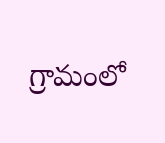గ్రామంలో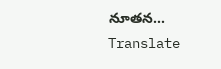నూతన...
Translate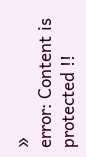»
error: Content is protected !!